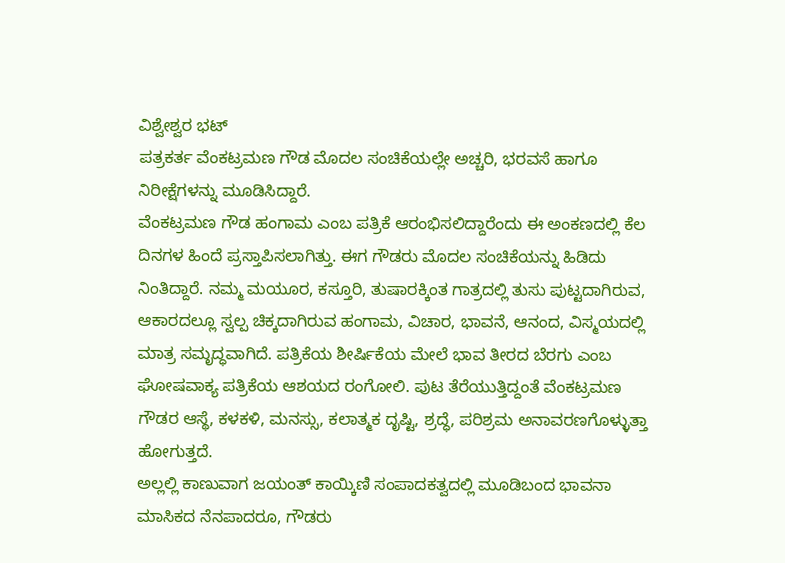ವಿಶ್ವೇಶ್ವರ ಭಟ್
ಪತ್ರಕರ್ತ ವೆಂಕಟ್ರಮಣ ಗೌಡ ಮೊದಲ ಸಂಚಿಕೆಯಲ್ಲೇ ಅಚ್ಚರಿ, ಭರವಸೆ ಹಾಗೂ ನಿರೀಕ್ಷೆಗಳನ್ನು ಮೂಡಿಸಿದ್ದಾರೆ.
ವೆಂಕಟ್ರಮಣ ಗೌಡ ಹಂಗಾಮ ಎಂಬ ಪತ್ರಿಕೆ ಆರಂಭಿಸಲಿದ್ದಾರೆಂದು ಈ ಅಂಕಣದಲ್ಲಿ ಕೆಲ ದಿನಗಳ ಹಿಂದೆ ಪ್ರಸ್ತಾಪಿಸಲಾಗಿತ್ತು. ಈಗ ಗೌಡರು ಮೊದಲ ಸಂಚಿಕೆಯನ್ನು ಹಿಡಿದು ನಿಂತಿದ್ದಾರೆ. ನಮ್ಮ ಮಯೂರ, ಕಸ್ತೂರಿ, ತುಷಾರಕ್ಕಿಂತ ಗಾತ್ರದಲ್ಲಿ ತುಸು ಪುಟ್ಟದಾಗಿರುವ, ಆಕಾರದಲ್ಲೂ ಸ್ವಲ್ಪ ಚಿಕ್ಕದಾಗಿರುವ ಹಂಗಾಮ, ವಿಚಾರ, ಭಾವನೆ, ಆನಂದ, ವಿಸ್ಮಯದಲ್ಲಿ ಮಾತ್ರ ಸಮೃದ್ಧವಾಗಿದೆ. ಪತ್ರಿಕೆಯ ಶೀರ್ಷಿಕೆಯ ಮೇಲೆ ಭಾವ ತೀರದ ಬೆರಗು ಎಂಬ ಘೋಷವಾಕ್ಯ ಪತ್ರಿಕೆಯ ಆಶಯದ ರಂಗೋಲಿ. ಪುಟ ತೆರೆಯುತ್ತಿದ್ದಂತೆ ವೆಂಕಟ್ರಮಣ ಗೌಡರ ಆಸ್ಥೆ, ಕಳಕಳಿ, ಮನಸ್ಸು, ಕಲಾತ್ಮಕ ದೃಷ್ಟಿ, ಶ್ರದ್ಧೆ, ಪರಿಶ್ರಮ ಅನಾವರಣಗೊಳ್ಳುತ್ತಾ ಹೋಗುತ್ತದೆ.
ಅಲ್ಲಲ್ಲಿ ಕಾಣುವಾಗ ಜಯಂತ್ ಕಾಯ್ಕಿಣಿ ಸಂಪಾದಕತ್ವದಲ್ಲಿ ಮೂಡಿಬಂದ ಭಾವನಾ ಮಾಸಿಕದ ನೆನಪಾದರೂ, ಗೌಡರು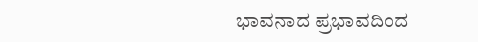ಭಾವನಾದ ಪ್ರಭಾವದಿಂದ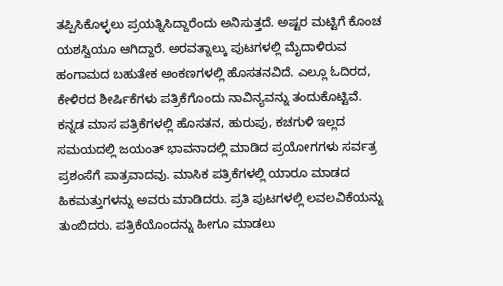ತಪ್ಪಿಸಿಕೊಳ್ಳಲು ಪ್ರಯತ್ನಿಸಿದ್ದಾರೆಂದು ಅನಿಸುತ್ತದೆ. ಅಷ್ಟರ ಮಟ್ಟಿಗೆ ಕೊಂಚ ಯಶಸ್ವಿಯೂ ಆಗಿದ್ದಾರೆ. ಅರವತ್ನಾಲ್ಕು ಪುಟಗಳಲ್ಲಿ ಮೈದಾಳಿರುವ ಹಂಗಾಮದ ಬಹುತೇಕ ಅಂಕಣಗಳಲ್ಲಿ ಹೊಸತನವಿದೆ. ಎಲ್ಲೂ ಓದಿರದ, ಕೇಳಿರದ ಶೀರ್ಷಿಕೆಗಳು ಪತ್ರಿಕೆಗೊಂದು ನಾವಿನ್ಯವನ್ನು ತಂದುಕೊಟ್ಟಿವೆ.
ಕನ್ನಡ ಮಾಸ ಪತ್ರಿಕೆಗಳಲ್ಲಿ ಹೊಸತನ, ಹುರುಪು, ಕಚಗುಳಿ ಇಲ್ಲದ ಸಮಯದಲ್ಲಿ ಜಯಂತ್ ಭಾವನಾದಲ್ಲಿ ಮಾಡಿದ ಪ್ರಯೋಗಗಳು ಸರ್ವತ್ರ ಪ್ರಶಂಸೆಗೆ ಪಾತ್ರವಾದವು. ಮಾಸಿಕ ಪತ್ರಿಕೆಗಳಲ್ಲಿ ಯಾರೂ ಮಾಡದ ಹಿಕಮತ್ತುಗಳನ್ನು ಅವರು ಮಾಡಿದರು. ಪ್ರತಿ ಪುಟಗಳಲ್ಲಿ ಲವಲವಿಕೆಯನ್ನು ತುಂಬಿದರು. ಪತ್ರಿಕೆಯೊಂದನ್ನು ಹೀಗೂ ಮಾಡಲು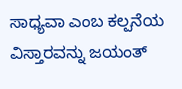ಸಾಧ್ಯವಾ ಎಂಬ ಕಲ್ಪನೆಯ ವಿಸ್ತಾರವನ್ನು ಜಯಂತ್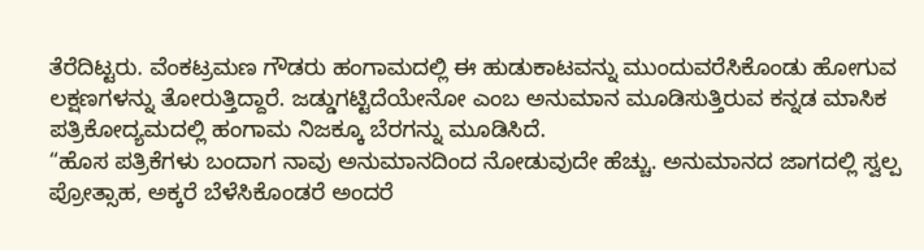ತೆರೆದಿಟ್ಟರು. ವೆಂಕಟ್ರಮಣ ಗೌಡರು ಹಂಗಾಮದಲ್ಲಿ ಈ ಹುಡುಕಾಟವನ್ನು ಮುಂದುವರೆಸಿಕೊಂಡು ಹೋಗುವ ಲಕ್ಷಣಗಳನ್ನು ತೋರುತ್ತಿದ್ದಾರೆ. ಜಡ್ಡುಗಟ್ಟಿದೆಯೇನೋ ಎಂಬ ಅನುಮಾನ ಮೂಡಿಸುತ್ತಿರುವ ಕನ್ನಡ ಮಾಸಿಕ ಪತ್ರಿಕೋದ್ಯಮದಲ್ಲಿ ಹಂಗಾಮ ನಿಜಕ್ಕೂ ಬೆರಗನ್ನು ಮೂಡಿಸಿದೆ.
“ಹೊಸ ಪತ್ರಿಕೆಗಳು ಬಂದಾಗ ನಾವು ಅನುಮಾನದಿಂದ ನೋಡುವುದೇ ಹೆಚ್ಚು. ಅನುಮಾನದ ಜಾಗದಲ್ಲಿ ಸ್ವಲ್ಪ ಪ್ರೋತ್ಸಾಹ, ಅಕ್ಕರೆ ಬೆಳೆಸಿಕೊಂಡರೆ ಅಂದರೆ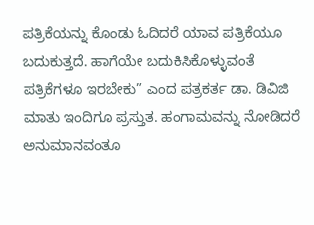ಪತ್ರಿಕೆಯನ್ನು ಕೊಂಡು ಓದಿದರೆ ಯಾವ ಪತ್ರಿಕೆಯೂ ಬದುಕುತ್ತದೆ. ಹಾಗೆಯೇ ಬದುಕಿಸಿಕೊಳ್ಳುವಂತೆ ಪತ್ರಿಕೆಗಳೂ ಇರಬೇಕು” ಎಂದ ಪತ್ರಕರ್ತ ಡಾ. ಡಿವಿಜಿ ಮಾತು ಇಂದಿಗೂ ಪ್ರಸ್ತುತ. ಹಂಗಾಮವನ್ನು ನೋಡಿದರೆ ಅನುಮಾನವಂತೂ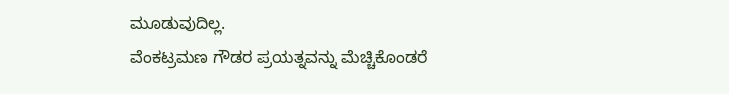ಮೂಡುವುದಿಲ್ಲ.
ವೆಂಕಟ್ರಮಣ ಗೌಡರ ಪ್ರಯತ್ನವನ್ನು ಮೆಚ್ಚಿಕೊಂಡರೆ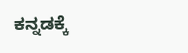ಕನ್ನಡಕ್ಕೆ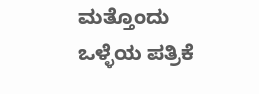ಮತ್ತೊಂದು ಒಳ್ಳೆಯ ಪತ್ರಿಕೆ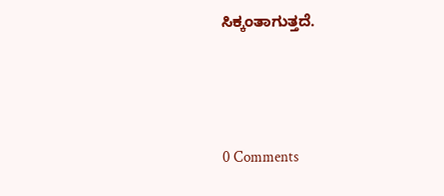ಸಿಕ್ಕಂತಾಗುತ್ತದೆ.





0 Comments